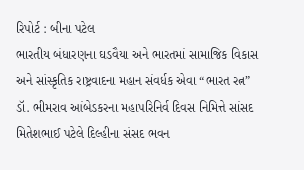રિપોર્ટ : બીના પટેલ
ભારતીય બંધારણના ઘડવૈયા અને ભારતમાં સામાજિક વિકાસ અને સાંસ્કૃતિક રાષ્ટ્રવાદના મહાન સંવર્ધક એવા “ભારત રત્ન” ડૉ. ભીમરાવ આંબેડકરના મહાપરિનિર્વ દિવસ નિમિત્તે સાંસદ મિતેશભાઈ પટેલે દિલ્હીના સંસદ ભવન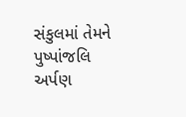સંકુલમાં તેમને પુષ્પાંજલિ અર્પણ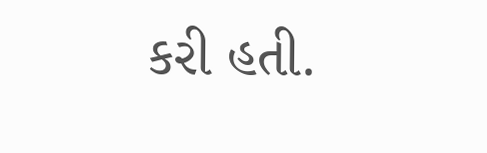કરી હતી.